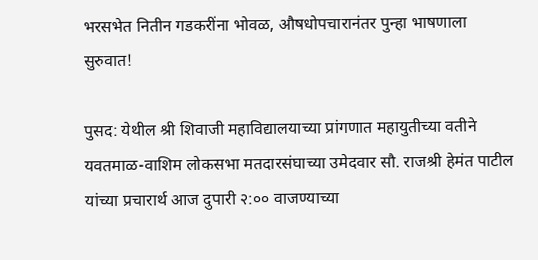भरसभेत नितीन गडकरींना भोवळ, औषधोपचारानंतर पुन्हा भाषणाला सुरुवात!

पुसद: येथील श्री शिवाजी महाविद्यालयाच्या प्रांगणात महायुतीच्या वतीने यवतमाळ-वाशिम लोकसभा मतदारसंघाच्या उमेदवार सौ. राजश्री हेमंत पाटील यांच्या प्रचारार्थ आज दुपारी २:०० वाजण्याच्या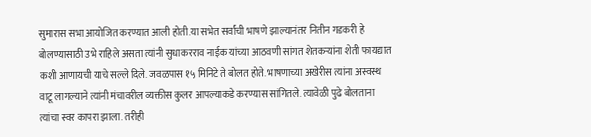सुमारास सभा आयोजित करण्यात आली होती.या सभेत सर्वांची भाषणे झाल्यानंतर नितीन गडकरी हे बोलण्यासाठी उभे राहिले असता त्यांनी सुधाकरराव नाईक यांच्या आठवणी सांगत शेतकऱ्यांना शेती फायद्यात कशी आणायची याचे सल्ले दिले. जवळपास १५ मिनिटे ते बोलत होते. भाषणाच्या अखेरीस त्यांना अस्वस्थ वाटू लागल्याने त्यांनी मंचावरील व्यक्तीस कुलर आपल्याकडे करण्यास सांगितले. त्यावेळी पुढे बोलताना त्यांचा स्वर कापरा झाला. तरीही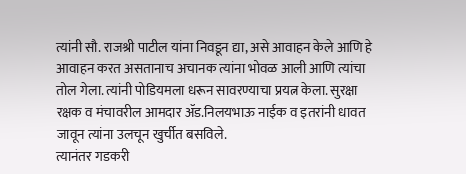त्यांनी सौ. राजश्री पाटील यांना निवडून द्या, असे आवाहन केले आणि हे आवाहन करत असतानाच अचानक त्यांना भोवळ आली आणि त्यांचा तोल गेला. त्यांनी पोडियमला धरून सावरण्याचा प्रयत्न केला. सुरक्षा रक्षक व मंचावरील आमदार ॲड.निलयभाऊ नाईक व इतरांनी धावत जावून त्यांना उलचून खुर्चीत बसविले.
त्यानंतर गडकरी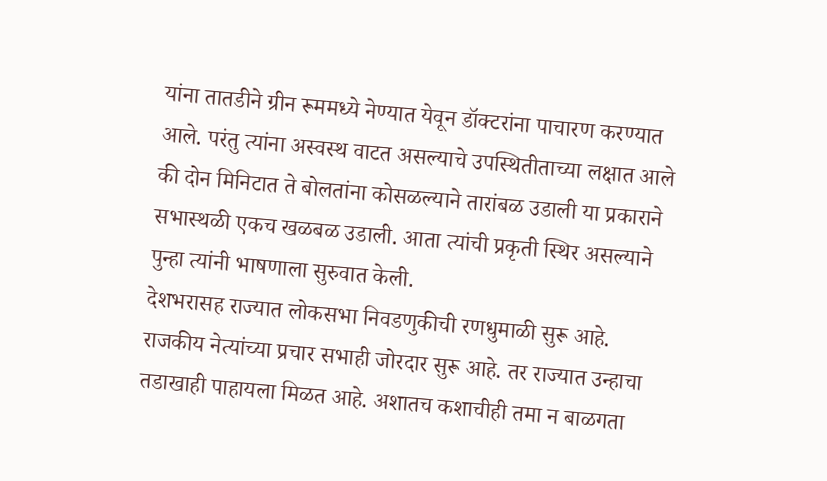यांना तातडीने ग्रीन रूममध्ये नेण्यात येवून डॉक्टरांना पाचारण करण्यात आले. परंतु त्यांना अस्वस्थ वाटत असल्याचे उपस्थितीताच्या लक्षात आले की दोन मिनिटात ते बोलतांना कोसळल्याने तारांबळ उडाली या प्रकाराने सभास्थळी एकच खळबळ उडाली. आता त्यांची प्रकृती स्थिर असल्याने पुन्हा त्यांनी भाषणाला सुरुवात केली.
देशभरासह राज्यात लोकसभा निवडणुकीची रणधुमाळी सुरू आहे. राजकीय नेत्यांच्या प्रचार सभाही जोरदार सुरू आहे. तर राज्यात उन्हाचा तडाखाही पाहायला मिळत आहे. अशातच कशाचीही तमा न बाळगता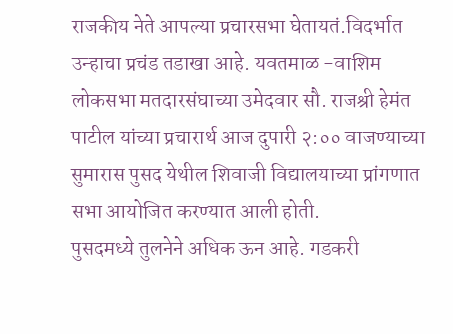राजकीय नेते आपल्या प्रचारसभा घेतायतं.विदर्भात उन्हाचा प्रचंड तडाखा आहे. यवतमाळ -वाशिम लोकसभा मतदारसंघाच्या उमेदवार सौ. राजश्री हेमंत पाटील यांच्या प्रचारार्थ आज दुपारी २:०० वाजण्याच्या सुमारास पुसद येथील शिवाजी विद्यालयाच्या प्रांगणात सभा आयोजित करण्यात आली होती.
पुसदमध्ये तुलनेने अधिक ऊन आहे. गडकरी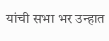यांची सभा भर उन्हात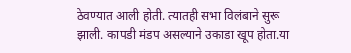ठेवण्यात आली होती. त्यातही सभा विलंबाने सुरू झाली. कापडी मंडप असल्याने उकाडा खूप होता.या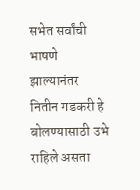सभेत सर्वांची भाषणे झाल्यानंतर नितीन गडकरी हे बोलण्यासाठी उभे राहिले असता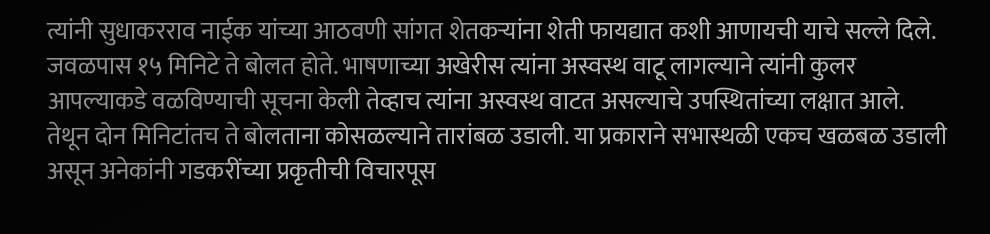त्यांनी सुधाकरराव नाईक यांच्या आठवणी सांगत शेतकऱ्यांना शेती फायद्यात कशी आणायची याचे सल्ले दिले. जवळपास १५ मिनिटे ते बोलत होते. भाषणाच्या अखेरीस त्यांना अस्वस्थ वाटू लागल्याने त्यांनी कुलर आपल्याकडे वळविण्याची सूचना केली तेव्हाच त्यांना अस्वस्थ वाटत असल्याचे उपस्थितांच्या लक्षात आले. तेथून दोन मिनिटांतच ते बोलताना कोसळल्याने तारांबळ उडाली. या प्रकाराने सभास्थळी एकच खळबळ उडाली असून अनेकांनी गडकरींच्या प्रकृतीची विचारपूस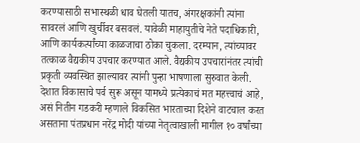करण्यासाठी सभास्थळी धाव घेतली यातच, अंगरक्षकांनी त्यांना सावरलं आणि खुर्चीवर बसवलं. यावेळी माहायुतीचे नेते पदाधिकारी, आणि कार्यकर्त्यांच्या काळजाचा ठोका चुकला. दरम्यान, त्यांच्यावर तत्काळ वैद्यकीय उपचार करण्यात आले. वैद्यकीय उपचारांनंतर त्यांची प्रकृती व्यवस्थित झाल्यावर त्यांनी पुन्हा भाषणाला सुरुवात केली. देशात विकासाचे पर्व सुरू असून यामध्ये प्रत्येकाचं मत महत्त्वाचं आहे, असं नितीन गडकरी म्हणाले विकसित भारताच्या दिशेने वाटचाल करत असताना पंतप्रधान नरेंद्र मोदी यांच्या नेतृत्वाखाली मागील १० वर्षांच्या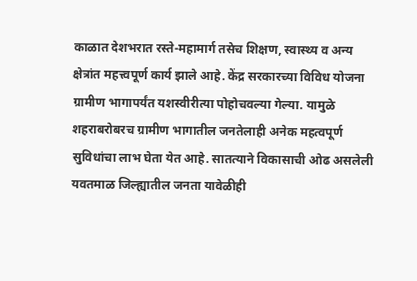काळात देशभरात रस्ते-महामार्ग तसेच शिक्षण, स्वास्थ्य व अन्य क्षेत्रांत महत्त्वपूर्ण कार्य झाले आहे. केंद्र सरकारच्या विविध योजना ग्रामीण भागापर्यंत यशस्वीरीत्या पोहोचवल्या गेल्या. यामुळे शहराबरोबरच ग्रामीण भागातील जनतेलाही अनेक महत्वपूर्ण सुविधांचा लाभ घेता येत आहे. सातत्याने विकासाची ओढ असलेली यवतमाळ जिल्ह्यातील जनता यावेळीही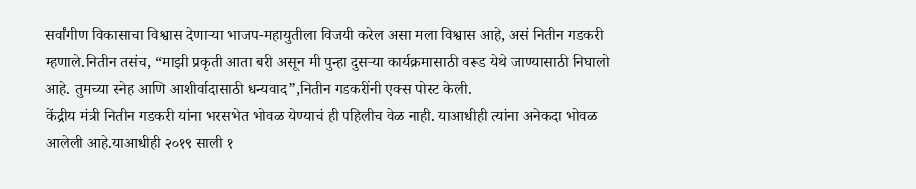सर्वांगीण विकासाचा विश्वास देणाऱ्या भाजप-महायुतीला विजयी करेल असा मला विश्वास आहे, असं नितीन गडकरी म्हणाले.नितीन तसंच, “माझी प्रकृती आता बरी असून मी पुन्हा दुसऱ्या कार्यक्रमासाठी वरूड येथे जाण्यासाठी निघालो आहे. तुमच्या स्नेह आणि आशीर्वादासाठी धन्यवाद”,नितीन गडकरींनी एक्स पोस्ट केली.
केंद्रीय मंत्री नितीन गडकरी यांना भरसभेत भोवळ येण्याचं ही पहिलीच वेळ नाही. याआधीही त्यांना अनेकदा भोवळ आलेली आहे.याआधीही २०१९ साली १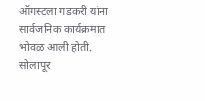ऑगस्टला गडकरी यांना सार्वजनिक कार्यक्रमात भोवळ आली होती. सोलापूर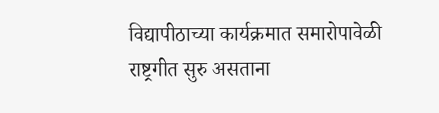विद्यापीठाच्या कार्यक्रमात समारोपावेळी राष्ट्रगीत सुरु असताना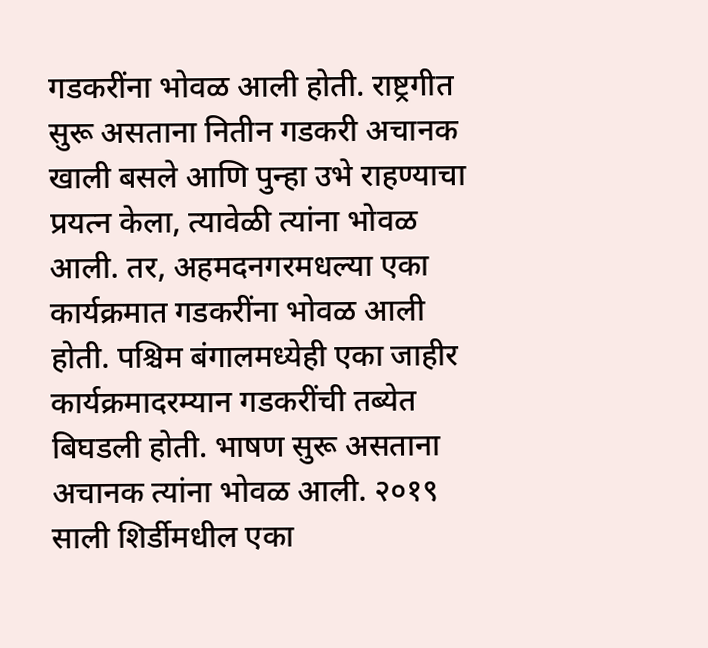गडकरींना भोवळ आली होती. राष्ट्रगीत सुरू असताना नितीन गडकरी अचानक खाली बसले आणि पुन्हा उभे राहण्याचा प्रयत्न केला, त्यावेळी त्यांना भोवळ आली. तर, अहमदनगरमधल्या एका कार्यक्रमात गडकरींना भोवळ आली होती. पश्चिम बंगालमध्येही एका जाहीर कार्यक्रमादरम्यान गडकरींची तब्येत बिघडली होती. भाषण सुरू असताना अचानक त्यांना भोवळ आली. २०१९ साली शिर्डीमधील एका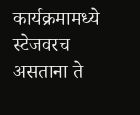कार्यक्रमामध्ये स्टेजवरच असताना ते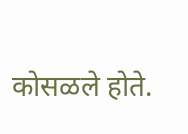कोसळले होते.